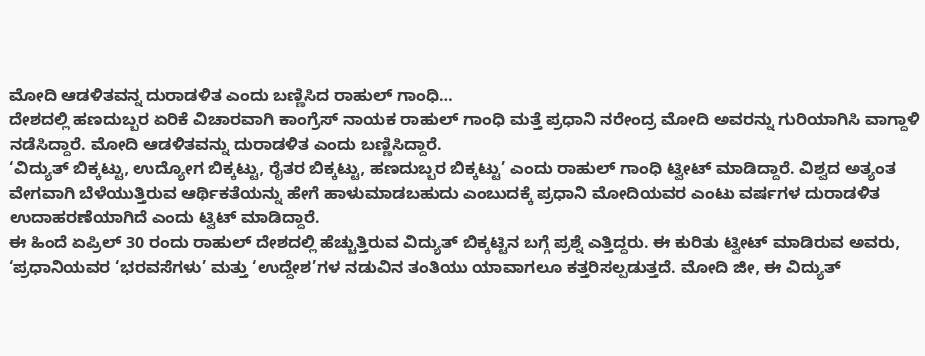ಮೋದಿ ಆಡಳಿತವನ್ನ ದುರಾಡಳಿತ ಎಂದು ಬಣ್ಣಿಸಿದ ರಾಹುಲ್ ಗಾಂಧಿ…
ದೇಶದಲ್ಲಿ ಹಣದುಬ್ಬರ ಏರಿಕೆ ವಿಚಾರವಾಗಿ ಕಾಂಗ್ರೆಸ್ ನಾಯಕ ರಾಹುಲ್ ಗಾಂಧಿ ಮತ್ತೆ ಪ್ರಧಾನಿ ನರೇಂದ್ರ ಮೋದಿ ಅವರನ್ನು ಗುರಿಯಾಗಿಸಿ ವಾಗ್ದಾಳಿ ನಡೆಸಿದ್ದಾರೆ. ಮೋದಿ ಆಡಳಿತವನ್ನು ದುರಾಡಳಿತ ಎಂದು ಬಣ್ಣಿಸಿದ್ದಾರೆ.
‘ವಿದ್ಯುತ್ ಬಿಕ್ಕಟ್ಟು, ಉದ್ಯೋಗ ಬಿಕ್ಕಟ್ಟು, ರೈತರ ಬಿಕ್ಕಟ್ಟು, ಹಣದುಬ್ಬರ ಬಿಕ್ಕಟ್ಟು’ ಎಂದು ರಾಹುಲ್ ಗಾಂಧಿ ಟ್ವೀಟ್ ಮಾಡಿದ್ದಾರೆ. ವಿಶ್ವದ ಅತ್ಯಂತ ವೇಗವಾಗಿ ಬೆಳೆಯುತ್ತಿರುವ ಆರ್ಥಿಕತೆಯನ್ನು ಹೇಗೆ ಹಾಳುಮಾಡಬಹುದು ಎಂಬುದಕ್ಕೆ ಪ್ರಧಾನಿ ಮೋದಿಯವರ ಎಂಟು ವರ್ಷಗಳ ದುರಾಡಳಿತ ಉದಾಹರಣೆಯಾಗಿದೆ ಎಂದು ಟ್ವಿಟ್ ಮಾಡಿದ್ದಾರೆ.
ಈ ಹಿಂದೆ ಏಪ್ರಿಲ್ 30 ರಂದು ರಾಹುಲ್ ದೇಶದಲ್ಲಿ ಹೆಚ್ಚುತ್ತಿರುವ ವಿದ್ಯುತ್ ಬಿಕ್ಕಟ್ಟಿನ ಬಗ್ಗೆ ಪ್ರಶ್ನೆ ಎತ್ತಿದ್ದರು. ಈ ಕುರಿತು ಟ್ವೀಟ್ ಮಾಡಿರುವ ಅವರು, ‘ಪ್ರಧಾನಿಯವರ ‘ಭರವಸೆಗಳು’ ಮತ್ತು ‘ಉದ್ದೇಶ’ಗಳ ನಡುವಿನ ತಂತಿಯು ಯಾವಾಗಲೂ ಕತ್ತರಿಸಲ್ಪಡುತ್ತದೆ. ಮೋದಿ ಜೀ, ಈ ವಿದ್ಯುತ್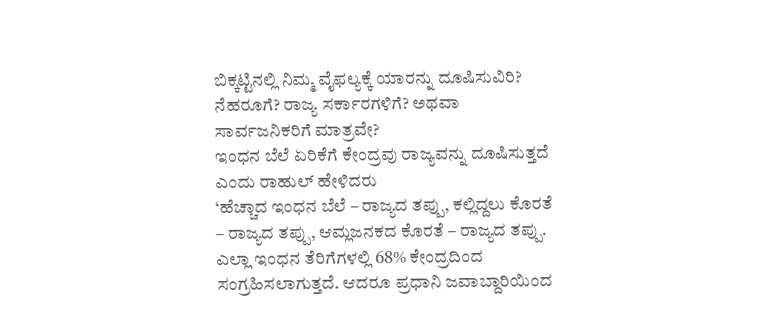ಬಿಕ್ಕಟ್ಟಿನಲ್ಲಿ ನಿಮ್ಮ ವೈಫಲ್ಯಕ್ಕೆ ಯಾರನ್ನು ದೂಷಿಸುವಿರಿ? ನೆಹರೂಗೆ? ರಾಜ್ಯ ಸರ್ಕಾರಗಳಿಗೆ? ಅಥವಾ ಸಾರ್ವಜನಿಕರಿಗೆ ಮಾತ್ರವೇ?
ಇಂಧನ ಬೆಲೆ ಏರಿಕೆಗೆ ಕೇಂದ್ರವು ರಾಜ್ಯವನ್ನು ದೂಷಿಸುತ್ತದೆ ಎಂದು ರಾಹುಲ್ ಹೇಳಿದರು
‘ಹೆಚ್ಚಾದ ಇಂಧನ ಬೆಲೆ – ರಾಜ್ಯದ ತಪ್ಪು, ಕಲ್ಲಿದ್ದಲು ಕೊರತೆ – ರಾಜ್ಯದ ತಪ್ಪು, ಆಮ್ಲಜನಕದ ಕೊರತೆ – ರಾಜ್ಯದ ತಪ್ಪು. ಎಲ್ಲಾ ಇಂಧನ ತೆರಿಗೆಗಳಲ್ಲಿ 68% ಕೇಂದ್ರದಿಂದ ಸಂಗ್ರಹಿಸಲಾಗುತ್ತದೆ. ಆದರೂ ಪ್ರಧಾನಿ ಜವಾಬ್ದಾರಿಯಿಂದ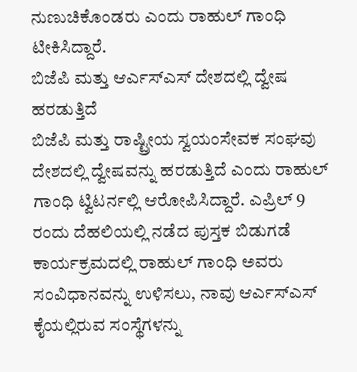ನುಣುಚಿಕೊಂಡರು ಎಂದು ರಾಹುಲ್ ಗಾಂಧಿ ಟೀಕಿಸಿದ್ದಾರೆ.
ಬಿಜೆಪಿ ಮತ್ತು ಆರ್ಎಸ್ಎಸ್ ದೇಶದಲ್ಲಿ ದ್ವೇಷ ಹರಡುತ್ತಿದೆ
ಬಿಜೆಪಿ ಮತ್ತು ರಾಷ್ಟ್ರೀಯ ಸ್ವಯಂಸೇವಕ ಸಂಘವು ದೇಶದಲ್ಲಿ ದ್ವೇಷವನ್ನು ಹರಡುತ್ತಿದೆ ಎಂದು ರಾಹುಲ್ ಗಾಂಧಿ ಟ್ವಿಟರ್ನಲ್ಲಿ ಆರೋಪಿಸಿದ್ದಾರೆ. ಎಪ್ರಿಲ್ 9 ರಂದು ದೆಹಲಿಯಲ್ಲಿ ನಡೆದ ಪುಸ್ತಕ ಬಿಡುಗಡೆ ಕಾರ್ಯಕ್ರಮದಲ್ಲಿ ರಾಹುಲ್ ಗಾಂಧಿ ಅವರು ಸಂವಿಧಾನವನ್ನು ಉಳಿಸಲು, ನಾವು ಆರ್ಎಸ್ಎಸ್ ಕೈಯಲ್ಲಿರುವ ಸಂಸ್ಥೆಗಳನ್ನು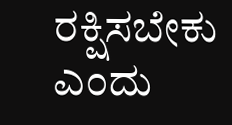ರಕ್ಷಿಸಬೇಕು ಎಂದು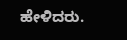ಹೇಳಿದರು.